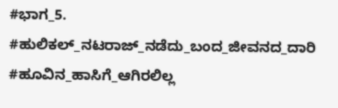#ಭಾಗ_5. #ಹುಲಿಕಲ್_ನಟರಾಜ್_ನಡೆದು_ಬಂದ_ಜೀವನದ_ದಾರಿ #ಹೂವಿನ_ಹಾಸಿಗೆ_ಆಗಿರಲಿಲ್ಲ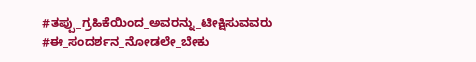#ತಪ್ಪು_ಗ್ರಹಿಕೆಯಿಂದ_ಅವರನ್ನು_ಟೀಕ್ಷಿಸುವವರು #ಈ_ಸಂದರ್ಶನ_ನೋಡಲೇ_ಬೇಕು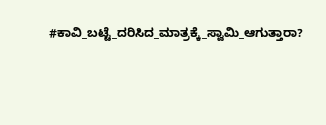#ಕಾವಿ_ಬಟ್ಟೆ_ದರಿಸಿದ_ಮಾತ್ರಕ್ಕೆ_ಸ್ವಾಮಿ_ಆಗುತ್ತಾರಾ?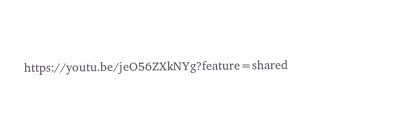https://youtu.be/jeO56ZXkNYg?feature=shared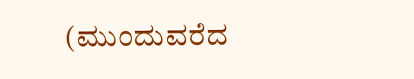(ಮುಂದುವರೆದ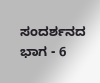ಸಂದರ್ಶನದ ಭಾಗ - 6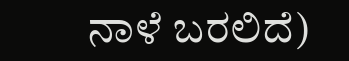ನಾಳೆ ಬರಲಿದೆ)